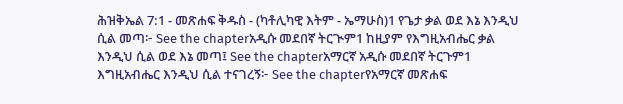ሕዝቅኤል 7:1 - መጽሐፍ ቅዱስ - (ካቶሊካዊ እትም - ኤማሁስ)1 የጌታ ቃል ወደ እኔ እንዲህ ሲል መጣ፦ See the chapterአዲሱ መደበኛ ትርጒም1 ከዚያም የእግዚአብሔር ቃል እንዲህ ሲል ወደ እኔ መጣ፤ See the chapterአማርኛ አዲሱ መደበኛ ትርጉም1 እግዚአብሔር እንዲህ ሲል ተናገረኝ፦ See the chapterየአማርኛ መጽሐፍ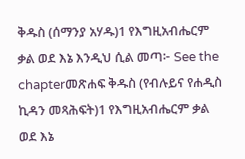ቅዱስ (ሰማንያ አሃዱ)1 የእግዚአብሔርም ቃል ወደ እኔ እንዲህ ሲል መጣ፦ See the chapterመጽሐፍ ቅዱስ (የብሉይና የሐዲስ ኪዳን መጻሕፍት)1 የእግዚአብሔርም ቃል ወደ እኔ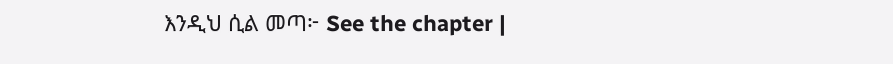እንዲህ ሲል መጣ፦ See the chapter |